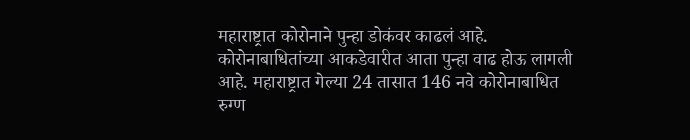महाराष्ट्रात कोरोनाने पुन्हा डोकंवर काढलं आहे. कोरोनाबाधितांच्या आकडेवारीत आता पुन्हा वाढ होऊ लागली आहे. महाराष्ट्रात गेल्या 24 तासात 146 नवे कोरोनाबाधित रुग्ण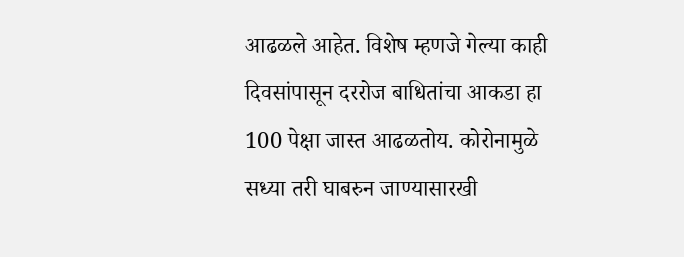आढळले आहेत. विशेष म्हणजे गेल्या काही दिवसांपासून दररोज बाधितांचा आकडा हा 100 पेक्षा जास्त आढळतोय. कोरोनामुळे सध्या तरी घाबरुन जाण्यासारखी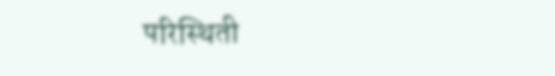परिस्थिती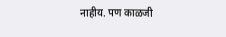नाहीय. पण काळजी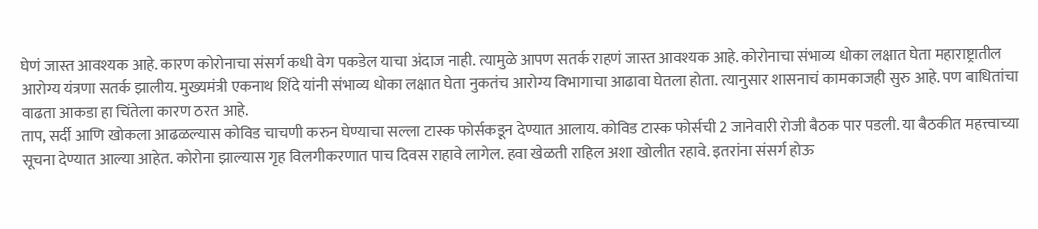घेणं जास्त आवश्यक आहे. कारण कोरोनाचा संसर्ग कधी वेग पकडेल याचा अंदाज नाही. त्यामुळे आपण सतर्क राहणं जास्त आवश्यक आहे. कोरोनाचा संभाव्य धोका लक्षात घेता महाराष्ट्रातील आरोग्य यंत्रणा सतर्क झालीय. मुख्यमंत्री एकनाथ शिंदे यांनी संभाव्य धोका लक्षात घेता नुकतंच आरोग्य विभागाचा आढावा घेतला होता. त्यानुसार शासनाचं कामकाजही सुरु आहे. पण बाधितांचा वाढता आकडा हा चिंतेला कारण ठरत आहे.
ताप, सर्दी आणि खोकला आढळल्यास कोविड चाचणी करुन घेण्याचा सल्ला टास्क फोर्सकडून देण्यात आलाय. कोविड टास्क फोर्सची 2 जानेवारी रोजी बैठक पार पडली. या बैठकीत महत्त्वाच्या सूचना देण्यात आल्या आहेत. कोरोना झाल्यास गृह विलगीकरणात पाच दिवस राहावे लागेल. हवा खेळती राहिल अशा खोलीत रहावे. इतरांना संसर्ग होऊ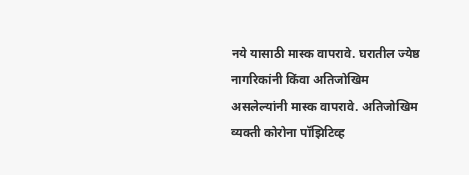नये यासाठी मास्क वापरावे. घरातील ज्येष्ठ नागरिकांनी किंवा अतिजोखिम असलेल्यांनी मास्क वापरावे. अतिजोखिम व्यक्ती कोरोना पॉझिटिव्ह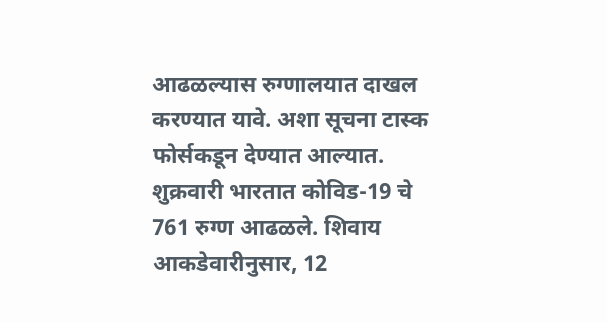आढळल्यास रुग्णालयात दाखल करण्यात यावे. अशा सूचना टास्क फोर्सकडून देण्यात आल्यात.
शुक्रवारी भारतात कोविड-19 चे 761 रुग्ण आढळले. शिवाय आकडेवारीनुसार, 12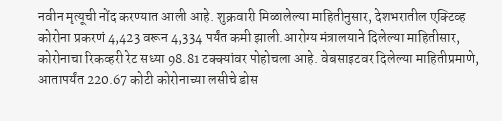नवीन मृत्यूची नोंद करण्यात आली आहे. शुक्रवारी मिळालेल्या माहितीनुसार, देशभरातील एक्टिव्ह कोरोना प्रकरणं 4,423 वरून 4,334 पर्यंत कमी झाली.आरोग्य मंत्रालयाने दिलेल्या माहितीसार, कोरोनाचा रिकव्हरी रेट सध्या 98.81 टक्क्यांवर पोहोचला आहे. वेबसाइटवर दिलेल्या माहितीप्रमाणे, आतापर्यंत 220.67 कोटी कोरोनाच्या लसीचे डोस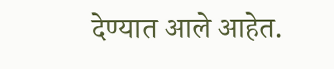देण्यात आले आहेत.